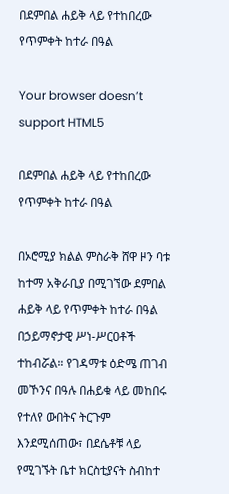በደምበል ሐይቅ ላይ የተከበረው የጥምቀት ከተራ በዓል

Your browser doesn’t support HTML5

በደምበል ሐይቅ ላይ የተከበረው የጥምቀት ከተራ በዓል

በኦሮሚያ ክልል ምስራቅ ሸዋ ዞን ባቱ ከተማ አቅራቢያ በሚገኘው ደምበል ሐይቅ ላይ የጥምቀት ከተራ በዓል በኃይማኖታዊ ሥነ-ሥርዐቶች ተከብሯል። የገዳማቱ ዕድሜ ጠገብ መኾንና በዓሉ በሐይቁ ላይ መከበሩ የተለየ ውበትና ትርጉም እንደሚሰጠው፣ በደሴቶቹ ላይ የሚገኙት ቤተ ክርስቲያናት ስብከተ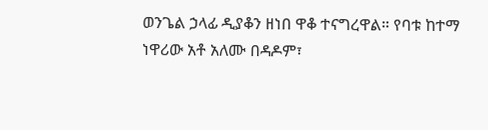ወንጌል ኃላፊ ዲያቆን ዘነበ ዋቆ ተናግረዋል። የባቱ ከተማ ነዋሪው አቶ አለሙ በዳዶም፣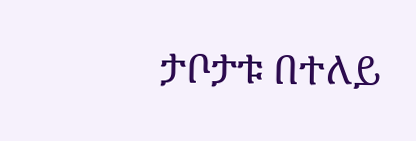ታቦታቱ በተለይ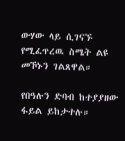ውሃው ላይ ሲገናኙ የሚፈጥረዉ ስሜት ልዩ መኾኑን ገልጸዋል።

የበዓሉን ድባብ ከተያያዘው ፋይል ይከታተሉ።